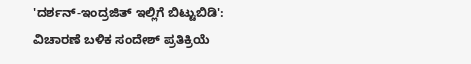'ದರ್ಶನ್-ಇಂದ್ರಜಿತ್ ಇಲ್ಲಿಗೆ ಬಿಟ್ಟುಬಿಡಿ': ವಿಚಾರಣೆ ಬಳಿಕ ಸಂದೇಶ್ ಪ್ರತಿಕ್ರಿಯೆ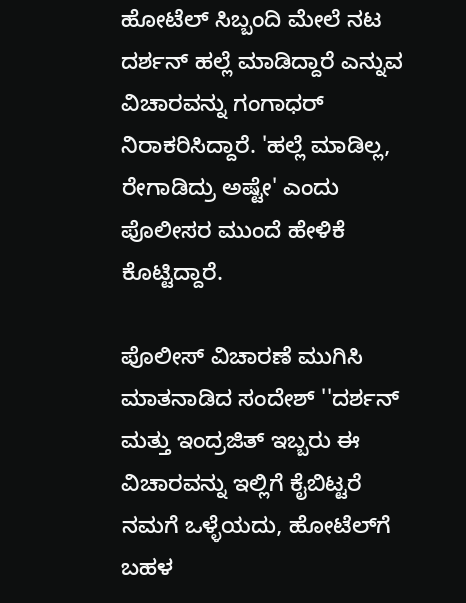ಹೋಟೆಲ್ ಸಿಬ್ಬಂದಿ ಮೇಲೆ ನಟ ದರ್ಶನ್ ಹಲ್ಲೆ ಮಾಡಿದ್ದಾರೆ ಎನ್ನುವ ವಿಚಾರವನ್ನು ಗಂಗಾಧರ್ ನಿರಾಕರಿಸಿದ್ದಾರೆ. 'ಹಲ್ಲೆ ಮಾಡಿಲ್ಲ, ರೇಗಾಡಿದ್ರು ಅಷ್ಟೇ' ಎಂದು ಪೊಲೀಸರ ಮುಂದೆ ಹೇಳಿಕೆ ಕೊಟ್ಟಿದ್ದಾರೆ.

ಪೊಲೀಸ್ ವಿಚಾರಣೆ ಮುಗಿಸಿ ಮಾತನಾಡಿದ ಸಂದೇಶ್ ''ದರ್ಶನ್ ಮತ್ತು ಇಂದ್ರಜಿತ್ ಇಬ್ಬರು ಈ ವಿಚಾರವನ್ನು ಇಲ್ಲಿಗೆ ಕೈಬಿಟ್ಟರೆ ನಮಗೆ ಒಳ್ಳೆಯದು, ಹೋಟೆಲ್‌ಗೆ ಬಹಳ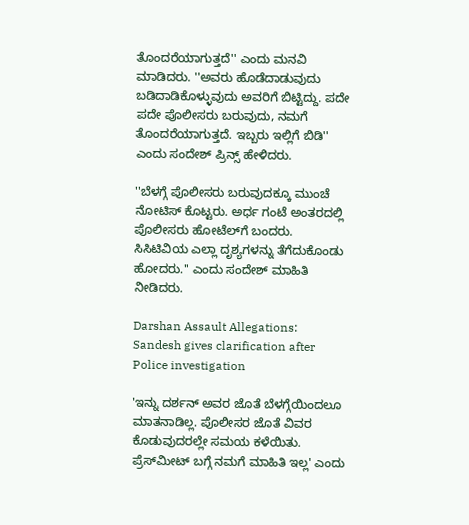ತೊಂದರೆಯಾಗುತ್ತದೆ'' ಎಂದು ಮನವಿ ಮಾಡಿದರು. ''ಅವರು ಹೊಡೆದಾಡುವುದು ಬಡಿದಾಡಿಕೊಳ್ಳುವುದು ಅವರಿಗೆ ಬಿಟ್ಟಿದ್ದು. ಪದೇ ಪದೇ ಪೊಲೀಸರು ಬರುವುದು, ನಮಗೆ ತೊಂದರೆಯಾಗುತ್ತದೆ. ಇಬ್ಬರು ಇಲ್ಲಿಗೆ ಬಿಡಿ'' ಎಂದು ಸಂದೇಶ್ ಪ್ರಿನ್ಸ್ ಹೇಳಿದರು.

''ಬೆಳಗ್ಗೆ ಪೊಲೀಸರು ಬರುವುದಕ್ಕೂ ಮುಂಚೆ ನೋಟಿಸ್ ಕೊಟ್ಟರು. ಅರ್ಧ ಗಂಟೆ ಅಂತರದಲ್ಲಿ ಪೊಲೀಸರು ಹೋಟೆಲ್‌ಗೆ ಬಂದರು. ಸಿಸಿಟಿವಿಯ ಎಲ್ಲಾ ದೃಶ್ಯಗಳನ್ನು ತೆಗೆದುಕೊಂಡು ಹೋದರು.'' ಎಂದು ಸಂದೇಶ್ ಮಾಹಿತಿ ನೀಡಿದರು.

Darshan Assault Allegations: Sandesh gives clarification after Police investigation

'ಇನ್ನು ದರ್ಶನ್ ಅವರ ಜೊತೆ ಬೆಳಗ್ಗೆಯಿಂದಲೂ ಮಾತನಾಡಿಲ್ಲ. ಪೊಲೀಸರ ಜೊತೆ ವಿವರ ಕೊಡುವುದರಲ್ಲೇ ಸಮಯ ಕಳೆಯಿತು. ಪ್ರೆಸ್‌ಮೀಟ್‌ ಬಗ್ಗೆ ನಮಗೆ ಮಾಹಿತಿ ಇಲ್ಲ' ಎಂದು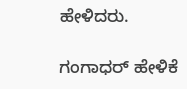ಹೇಳಿದರು.

ಗಂಗಾಧರ್ ಹೇಳಿಕೆ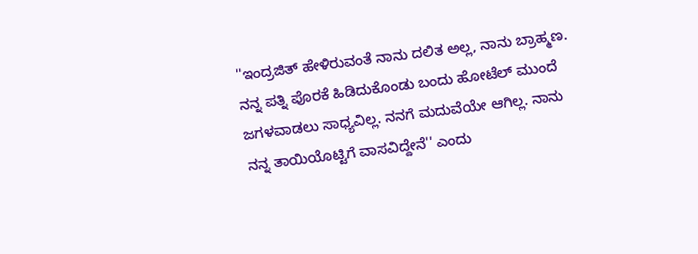''ಇಂದ್ರಜಿತ್ ಹೇಳಿರುವಂತೆ ನಾನು ದಲಿತ ಅಲ್ಲ, ನಾನು ಬ್ರಾಹ್ಮಣ. ನನ್ನ ಪತ್ನಿ ಪೊರಕೆ ಹಿಡಿದುಕೊಂಡು ಬಂದು ಹೋಟೆಲ್‌ ಮುಂದೆ ಜಗಳವಾಡಲು ಸಾಧ್ಯವಿಲ್ಲ. ನನಗೆ ಮದುವೆಯೇ ಆಗಿಲ್ಲ. ನಾನು ನನ್ನ ತಾಯಿಯೊಟ್ಟಿಗೆ ವಾಸವಿದ್ದೇನೆ'' ಎಂದು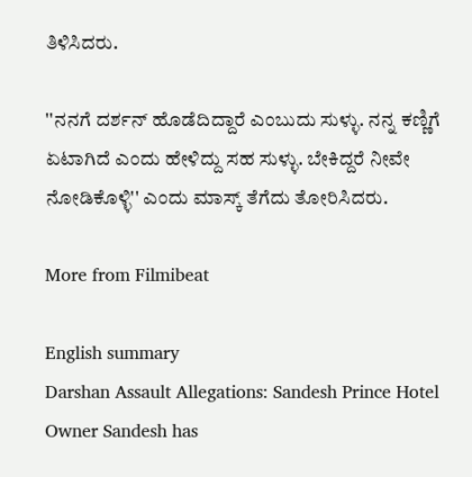ತಿಳಿಸಿದರು.

''ನನಗೆ ದರ್ಶನ್ ಹೊಡೆದಿದ್ದಾರೆ ಎಂಬುದು ಸುಳ್ಳು. ನನ್ನ ಕಣ್ಣಿಗೆ ಏಟಾಗಿದೆ ಎಂದು ಹೇಳಿದ್ದು ಸಹ ಸುಳ್ಳು. ಬೇಕಿದ್ದರೆ ನೀವೇ ನೋಡಿಕೊಳ್ಳಿ'' ಎಂದು ಮಾಸ್ಕ್ ತೆಗೆದು ತೋರಿಸಿದರು.

More from Filmibeat

English summary
Darshan Assault Allegations: Sandesh Prince Hotel Owner Sandesh has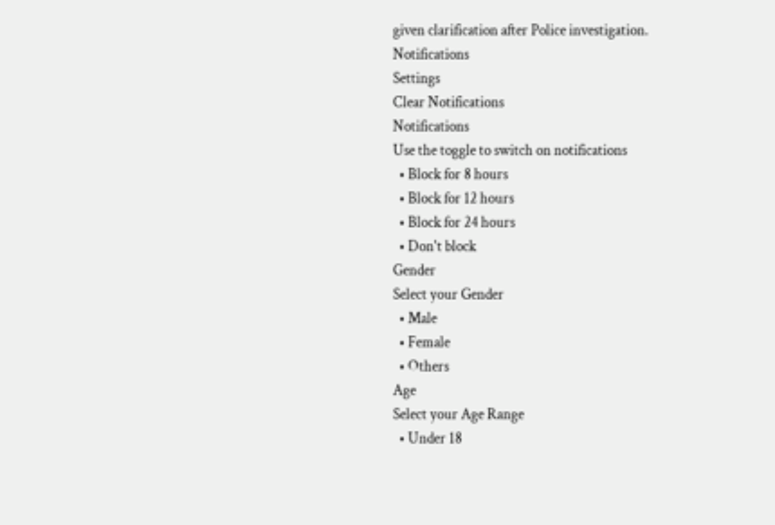given clarification after Police investigation.
Notifications
Settings
Clear Notifications
Notifications
Use the toggle to switch on notifications
  • Block for 8 hours
  • Block for 12 hours
  • Block for 24 hours
  • Don't block
Gender
Select your Gender
  • Male
  • Female
  • Others
Age
Select your Age Range
  • Under 18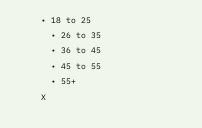• 18 to 25
  • 26 to 35
  • 36 to 45
  • 45 to 55
  • 55+
X